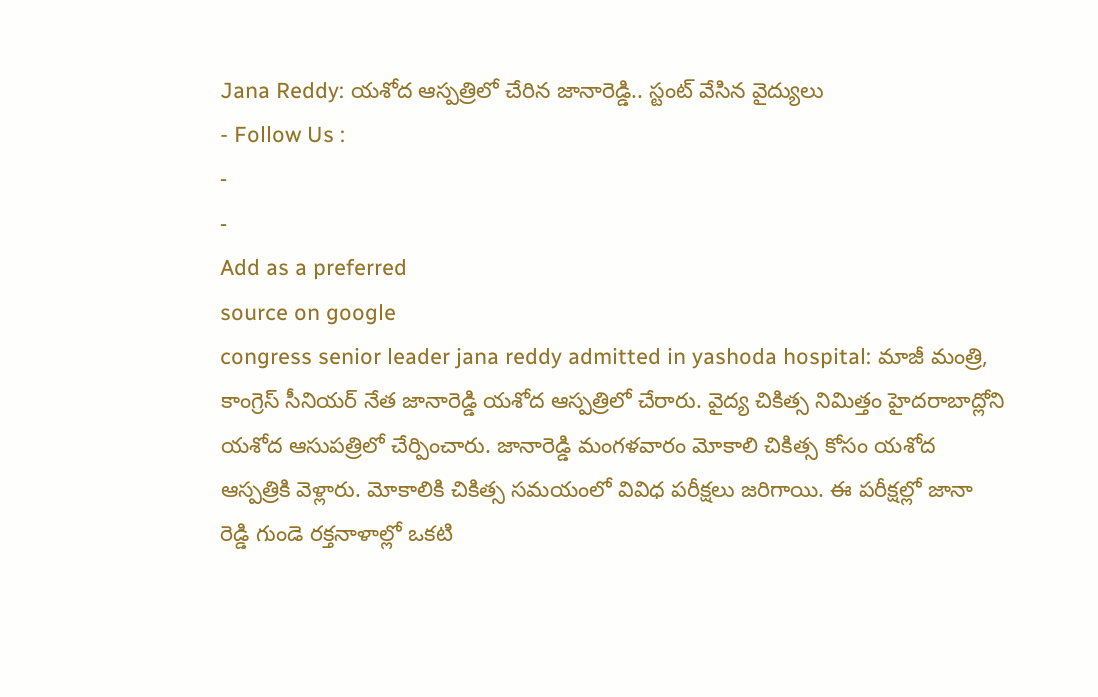Jana Reddy: యశోద ఆస్పత్రిలో చేరిన జానారెడ్డి.. స్టంట్ వేసిన వైద్యులు
- Follow Us :
-
-
Add as a preferred
source on google
congress senior leader jana reddy admitted in yashoda hospital: మాజీ మంత్రి, కాంగ్రెస్ సీనియర్ నేత జానారెడ్డి యశోద ఆస్పత్రిలో చేరారు. వైద్య చికిత్స నిమిత్తం హైదరాబాద్లోని యశోద ఆసుపత్రిలో చేర్పించారు. జానారెడ్డి మంగళవారం మోకాలి చికిత్స కోసం యశోద ఆస్పత్రికి వెళ్లారు. మోకాలికి చికిత్స సమయంలో వివిధ పరీక్షలు జరిగాయి. ఈ పరీక్షల్లో జానా రెడ్డి గుండె రక్తనాళాల్లో ఒకటి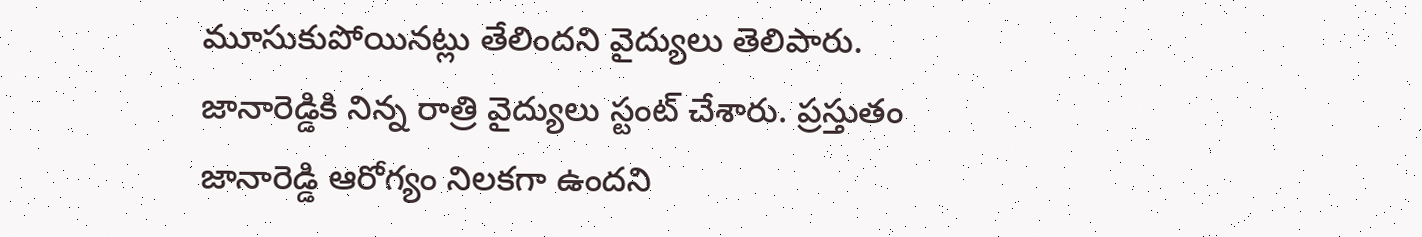మూసుకుపోయినట్లు తేలిందని వైద్యులు తెలిపారు. జానారెడ్డికి నిన్న రాత్రి వైద్యులు స్టంట్ చేశారు. ప్రస్తుతం జానారెడ్డి ఆరోగ్యం నిలకగా ఉందని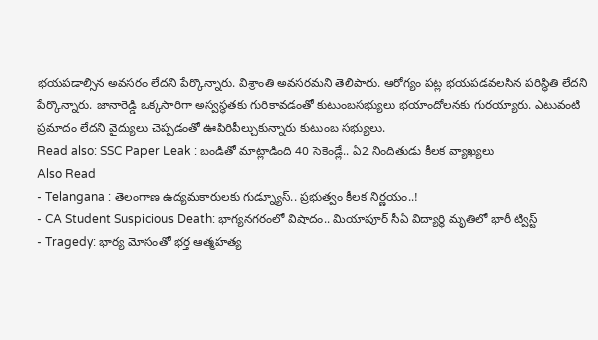భయపడాల్సిన అవసరం లేదని పేర్కొన్నారు. విశ్రాంతి అవసరమని తెలిపారు. ఆరోగ్యం పట్ల భయపడవలసిన పరిస్థితి లేదని పేర్కొన్నారు. జానారెడ్డి ఒక్కసారిగా అస్వస్థతకు గురికావడంతో కుటుంబసభ్యులు భయాందోలనకు గురయ్యారు. ఎటువంటి ప్రమాదం లేదని వైద్యులు చెప్పడంతో ఊపిరిపీల్చుకున్నారు కుటుంబ సభ్యులు.
Read also: SSC Paper Leak : బండితో మాట్లాడింది 40 సెకెండ్లే.. ఏ2 నిందితుడు కీలక వ్యాఖ్యలు
Also Read
- Telangana : తెలంగాణ ఉద్యమకారులకు గుడ్న్యూస్.. ప్రభుత్వం కీలక నిర్ణయం..!
- CA Student Suspicious Death: భాగ్యనగరంలో విషాదం.. మియాపూర్ సీఏ విద్యార్థి మృతిలో భారీ ట్విస్ట్
- Tragedy: భార్య మోసంతో భర్త ఆత్మహత్య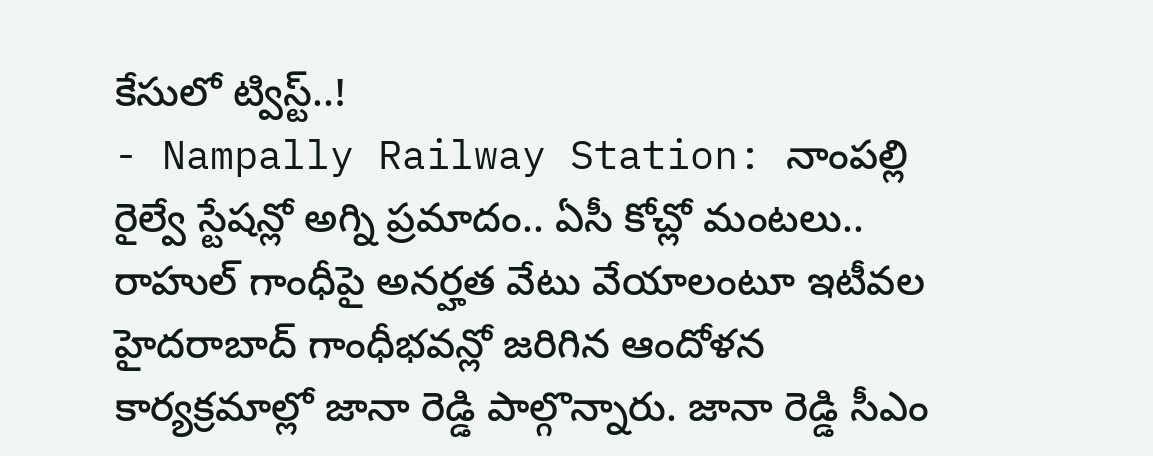కేసులో ట్విస్ట్..!
- Nampally Railway Station: నాంపల్లి రైల్వే స్టేషన్లో అగ్ని ప్రమాదం.. ఏసీ కోచ్లో మంటలు..
రాహుల్ గాంధీపై అనర్హత వేటు వేయాలంటూ ఇటీవల హైదరాబాద్ గాంధీభవన్లో జరిగిన ఆందోళన కార్యక్రమాల్లో జానా రెడ్డి పాల్గొన్నారు. జానా రెడ్డి సీఎం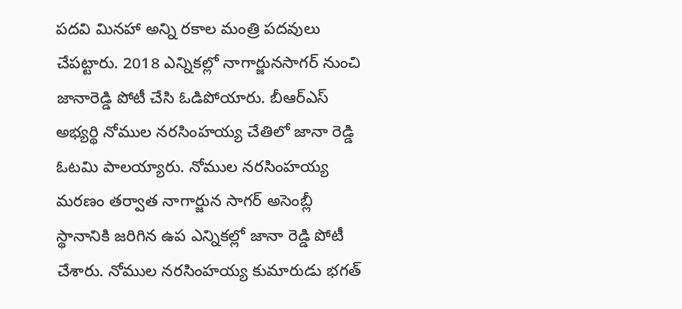పదవి మినహా అన్ని రకాల మంత్రి పదవులు చేపట్టారు. 2018 ఎన్నికల్లో నాగార్జునసాగర్ నుంచి జానారెడ్డి పోటీ చేసి ఓడిపోయారు. బీఆర్ఎస్ అభ్యర్థి నోముల నరసింహయ్య చేతిలో జానా రెడ్డి ఓటమి పాలయ్యారు. నోముల నరసింహయ్య మరణం తర్వాత నాగార్జున సాగర్ అసెంబ్లీ స్థానానికి జరిగిన ఉప ఎన్నికల్లో జానా రెడ్డి పోటీ చేశారు. నోముల నరసింహయ్య కుమారుడు భగత్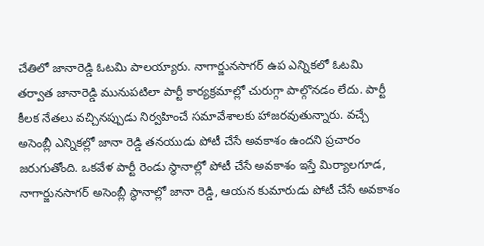చేతిలో జానారెడ్డి ఓటమి పాలయ్యారు. నాగార్జునసాగర్ ఉప ఎన్నికలో ఓటమి తర్వాత జానారెడ్డి మునుపటిలా పార్టీ కార్యక్రమాల్లో చురుగ్గా పాల్గొనడం లేదు. పార్టీ కీలక నేతలు వచ్చినప్పుడు నిర్వహించే సమావేశాలకు హాజరవుతున్నారు. వచ్చే అసెంబ్లీ ఎన్నికల్లో జానా రెడ్డి తనయుడు పోటీ చేసే అవకాశం ఉందని ప్రచారం జరుగుతోంది. ఒకవేళ పార్టీ రెండు స్థానాల్లో పోటీ చేసే అవకాశం ఇస్తే మిర్యాలగూడ, నాగార్జునసాగర్ అసెంబ్లీ స్థానాల్లో జానా రెడ్డి, ఆయన కుమారుడు పోటీ చేసే అవకాశం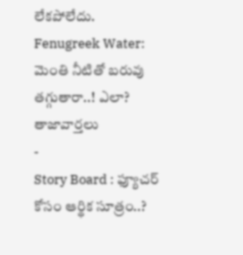లేకపోలేదు.
Fenugreek Water: మెంతి నీటితో బరువు తగ్గుతారా..! ఎలా?
తాజావార్తలు
-
Story Board : ఫ్యూచర్ కోసం ఆర్థిక సూత్రం..?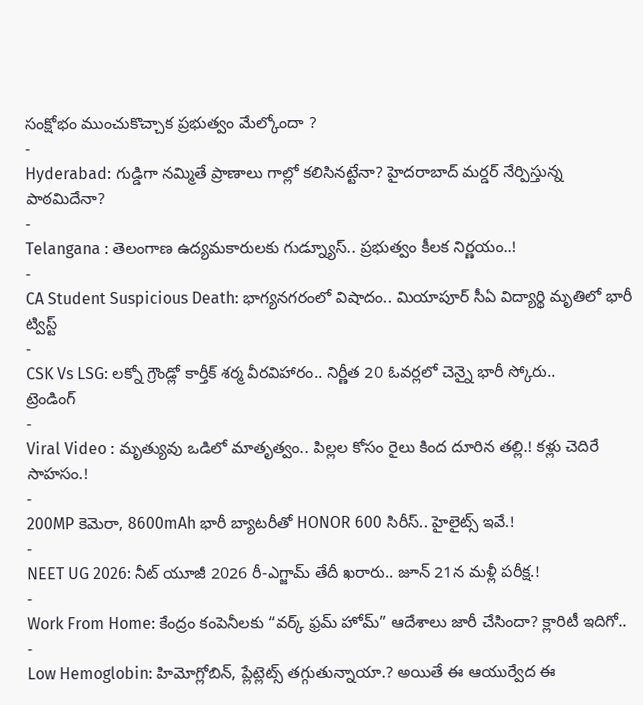సంక్షోభం ముంచుకొచ్చాక ప్రభుత్వం మేల్కోందా ?
-
Hyderabad: గుడ్డిగా నమ్మితే ప్రాణాలు గాల్లో కలిసినట్టేనా? హైదరాబాద్ మర్డర్ నేర్పిస్తున్న పాఠమిదేనా?
-
Telangana : తెలంగాణ ఉద్యమకారులకు గుడ్న్యూస్.. ప్రభుత్వం కీలక నిర్ణయం..!
-
CA Student Suspicious Death: భాగ్యనగరంలో విషాదం.. మియాపూర్ సీఏ విద్యార్థి మృతిలో భారీ ట్విస్ట్
-
CSK Vs LSG: లక్నో గ్రౌండ్లో కార్తీక్ శర్మ వీరవిహారం.. నిర్ణీత 20 ఓవర్లలో చెన్నై భారీ స్కోరు..
ట్రెండింగ్
-
Viral Video : మృత్యువు ఒడిలో మాతృత్వం.. పిల్లల కోసం రైలు కింద దూరిన తల్లి.! కళ్లు చెదిరే సాహసం.!
-
200MP కెమెరా, 8600mAh భారీ బ్యాటరీతో HONOR 600 సిరీస్.. హైలైట్స్ ఇవే.!
-
NEET UG 2026: నీట్ యూజీ 2026 రీ-ఎగ్జామ్ తేదీ ఖరారు.. జూన్ 21న మళ్లీ పరీక్ష.!
-
Work From Home: కేంద్రం కంపెనీలకు “వర్క్ ఫ్రమ్ హోమ్” ఆదేశాలు జారీ చేసిందా? క్లారిటీ ఇదిగో..
-
Low Hemoglobin: హిమోగ్లోబిన్, ప్లేట్లెట్స్ తగ్గుతున్నాయా.? అయితే ఈ ఆయుర్వేద ఈ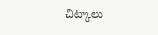చిట్కాలు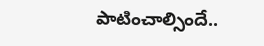పాటించాల్సిందే..